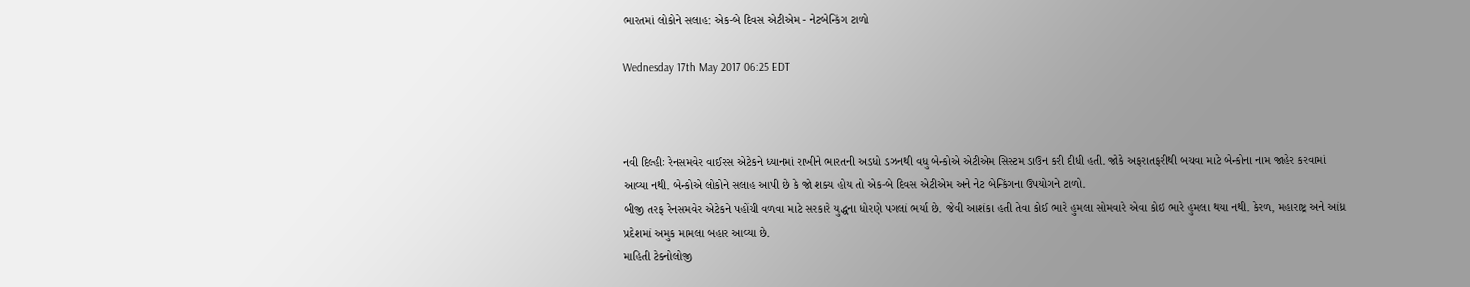ભારતમાં લોકોને સલાહ: એક-બે દિવસ એટીએમ - નેટબેન્કિંગ ટાળો

Wednesday 17th May 2017 06:25 EDT



નવી દિલ્હીઃ રેનસમવેર વાઈરસ એટેકને ધ્યાનમાં રાખીને ભારતની અડધો ડઝનથી વધુ બેન્કોએ એટીએમ સિસ્ટમ ડાઉન કરી દીધી હતી. જોકે અફરાતફરીથી બચવા માટે બેન્કોના નામ જાહેર કરવામાં આવ્યા નથી. બેન્કોએ લોકોને સલાહ આપી છે કે જો શક્ય હોય તો એક-બે દિવસ એટીએમ અને નેટ બેન્કિંગના ઉપયોગને ટાળો.
બીજી તરફ રેનસમવેર એટેકને પહોંચી વળવા માટે સરકારે યુદ્ધના ધોરણે પગલાં ભર્યા છે. જેવી આશંકા હતી તેવા કોઈ ભારે હુમલા સોમવારે એવા કોઇ ભારે હુમલા થયા નથી. કેરળ, મહારાષ્ટ્ર અને આંધ્ર પ્રદેશમાં અમુક મામલા બહાર આવ્યા છે.
માહિતી ટેક્નોલોજી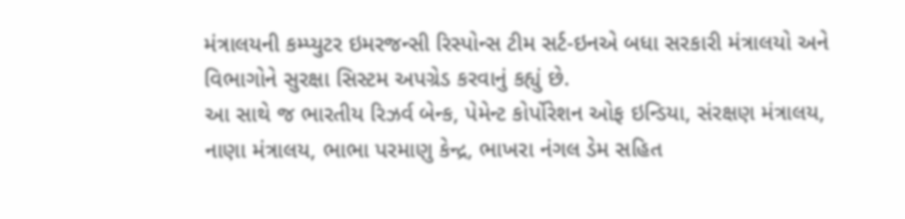મંત્રાલયની કમ્પ્યુટર ઇમરજન્સી રિસ્પોન્સ ટીમ સર્ટ-ઇનએ બધા સરકારી મંત્રાલયો અને વિભાગોને સુરક્ષા સિસ્ટમ અપગ્રેડ કરવાનું કહ્યું છે.
આ સાથે જ ભારતીય રિઝર્વ બેન્ક, પેમેન્ટ કોર્પોરેશન ઓફ ઇન્ડિયા, સંરક્ષણ મંત્રાલય, નાણા મંત્રાલય, ભાભા પરમાણુ કેન્દ્ર, ભાખરા નંગલ ડેમ સહિત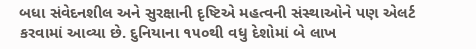બધા સંવેદનશીલ અને સુરક્ષાની દૃષ્ટિએ મહત્વની સંસ્થાઓને પણ એલર્ટ કરવામાં આવ્યા છે. દુનિયાના ૧૫૦થી વધુ દેશોમાં બે લાખ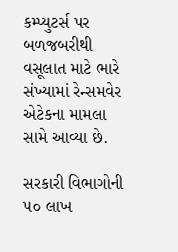કમ્પ્યુટર્સ પર બળજબરીથી વસૂલાત માટે ભારે સંખ્યામાં રેન્સમવેર એટેકના મામલા સામે આવ્યા છે.

સરકારી વિભાગોની ૫૦ લાખ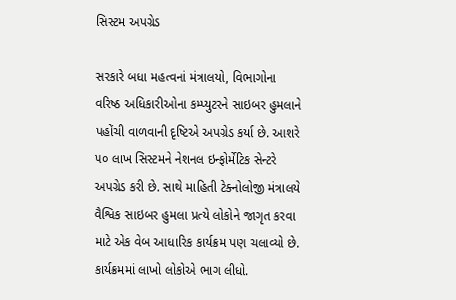સિસ્ટમ અપગ્રેડ

સરકારે બધા મહત્વનાં મંત્રાલયો, વિભાગોના વરિષ્ઠ અધિકારીઓના કમ્પ્યુટરને સાઇબર હુમલાને પહોંચી વાળવાની દૃષ્ટિએ અપગ્રેડ કર્યા છે. આશરે ૫૦ લાખ સિસ્ટમને નેશનલ ઇન્ફોર્મેટિક સેન્ટરે અપગ્રેડ કરી છે. સાથે માહિતી ટેક્નોલોજી મંત્રાલયે વૈશ્વિક સાઇબર હુમલા પ્રત્યે લોકોને જાગૃત કરવા માટે એક વેબ આધારિક કાર્યક્રમ પણ ચલાવ્યો છે. કાર્યક્રમમાં લાખો લોકોએ ભાગ લીધો.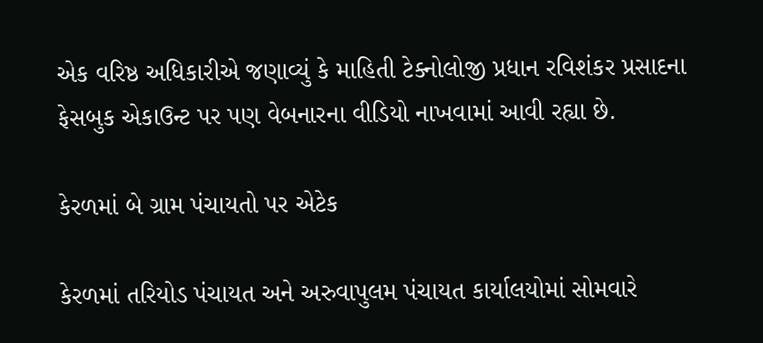એક વરિષ્ઠ અધિકારીએ જણાવ્યું કે માહિતી ટેક્નોલોજી પ્રધાન રવિશંકર પ્રસાદના ફેસબુક એકાઉન્ટ પર પણ વેબનારના વીડિયો નાખવામાં આવી રહ્યા છે.

કેરળમાં બે ગ્રામ પંચાયતો પર એટેક

કેરળમાં તરિયોડ પંચાયત અને અરુવાપુલમ પંચાયત કાર્યાલયોમાં સોમવારે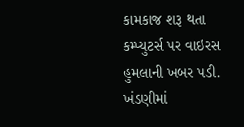કામકાજ શરૂ થતા કમ્પ્યુટર્સ પર વાઇરસ હુમલાની ખબર પડી. ખંડણીમાં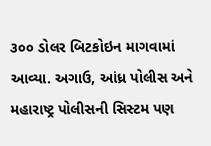૩૦૦ ડોલર બિટકોઇન માગવામાં આવ્યા. અગાઉ, આંધ્ર પોલીસ અને મહારાષ્ટ્ર પોલીસની સિસ્ટમ પણ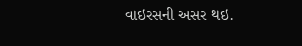વાઇરસની અસર થઇ.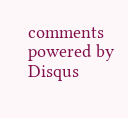comments powered by Disqus